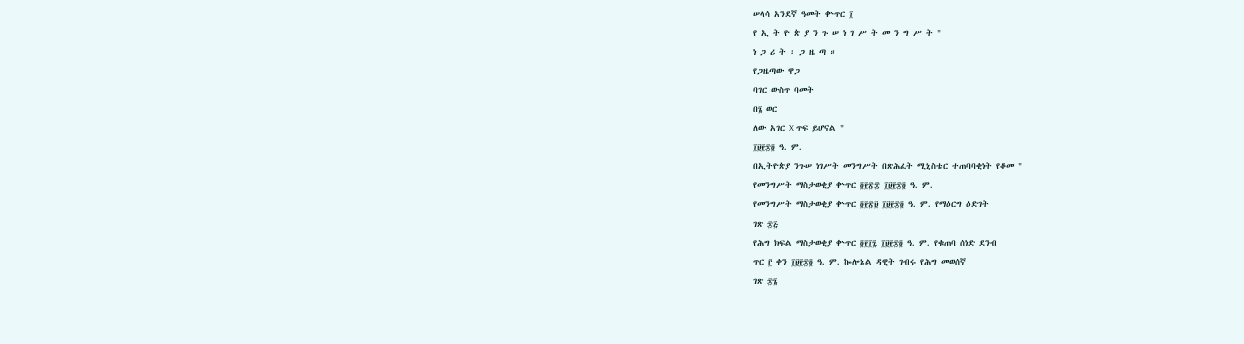ሠላሳ አንደኛ ዓመት ቍጥር ፲
የ ኢ ት ዮ ጵ ያ ን ጉ ሠ ነ ገ ሥ ት መ ን ግ ሥ ት "
ነ ጋ ሪ ት ፡ ጋ ዜ ጣ ።
የጋዜጣው ዋጋ
ባገር ውስጥ ባመት
በ፮ ወር
ለው አገር X ጥፍ ይሆናል "
፲፱፻፷፬ ዓ. ም.
በኢትዮጵያ ንጉሠ ነገሥት መንግሥት በጽሕፈት ሚኒስቴር ተጠባባቂነት የቆመ "
የመንግሥት ማስታወቂያ ቍጥር ፬፻፳፰ ፲፱፻፷፬ ዓ. ም.
የመንግሥት ማስታወቂያ ቍጥር ፬፻፳፱ ፲፱፻፷፬ ዓ. ም. የማዕርግ ዕድገት
ገጽ ፷፭
የሕግ ክፍል ማስታወቂያ ቍጥር ፬፻፲፯ ፲፱፻፷፬ ዓ. ም. የቁጠባ ሰነድ ደንብ
ጥር ፫ ቀን ፲፱፻፷፬ ዓ. ም. ኰሎኔል ዳዊት ገብሩ የሕግ መወሰኛ
ገጽ ፷፮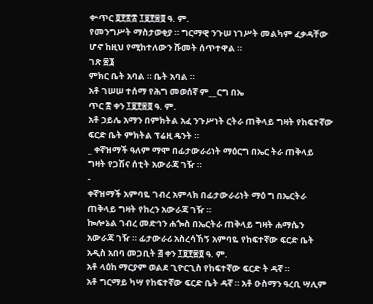ቍጥር ፬፻፳፰ ፲፱፻፷፬ ዓ. ም.
የመንግሥት ማስታወቂያ ። ግርማዊ ንጉሠ ነገሥት መልካም ፈቃዳቸው ሆኖ ከዚህ የሚከተለውን ሹመት ሰጥተዋል ።
ገጽ ፷፮
ምክር ቤት አባል ። ቤት አባል ።
አቶ ገሠሠ ተሰማ የሕግ መወሰኛ ም__ርግ በኤ
ጥር ፰ ቀን ፲፱፻፷፬ ዓ. ም.
አቶ ኃይሌ አማን በምክትል አፈ ንጉሥነት ርትራ ጠቅላይ ግዛት የከፍተኛው ፍርድ ቤት ምክትል ፕሬዚ ዴንት ።
_ ቀኛዝማች ዓለም ማሞ በፊታውራሪነት ማዕርግ በኤር ትራ ጠቅላይ ግዛት የጋሽና ሰቲት አውራጃ ገዥ ።
-
ቀኛዝማች አምባዬ ገብረ አምላክ በፊታውራሪነት ማዕ ግ በኤርትራ ጠቅላይ ግዛት የከረን አውራጃ ገዥ ።
ኰሎኔል ገብረ መድኅን ሐጐስ በኤርትራ ጠቅላይ ግዛት ሐማሴን አውራጃ ገዥ ። ፊታውራሪ አስረሳኸኝ አምባዬ የከፍተኛው ፍርድ ቤት
አዲስ አበባ መጋቢት ፭ ቀን ፲፱፻፷፬ ዓ. ም.
አቶ ላዕከ ማርያም ወልደ ጊዮርጊስ የከፍተኛው ፍርድ ት ዳኛ ።
አቶ ግርማይ ካሣ የከፍተኛው ፍርድ ቤት ዳኛ ። አቶ ዑስማን ዓረቢ ሣሊም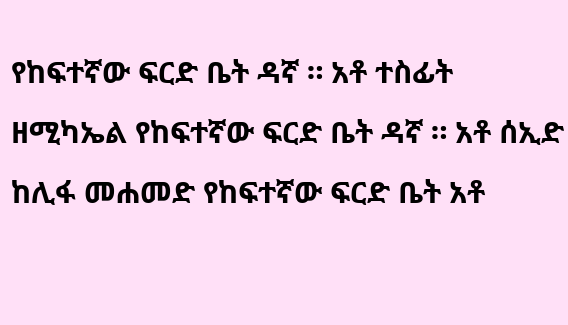የከፍተኛው ፍርድ ቤት ዳኛ ። አቶ ተስፊት ዘሚካኤል የከፍተኛው ፍርድ ቤት ዳኛ ። አቶ ሰኢድ ከሊፋ መሐመድ የከፍተኛው ፍርድ ቤት አቶ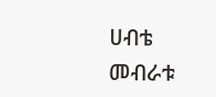ሀብቴ መብራቱ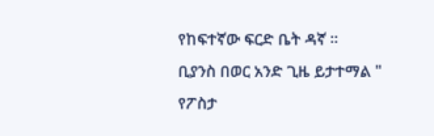የከፍተኛው ፍርድ ቤት ዳኛ ።
ቢያንስ በወር አንድ ጊዜ ይታተማል "
የፖስታ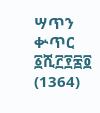ሣጥን ቍጥር ፩ሺ፫፻፷፬ (1364)